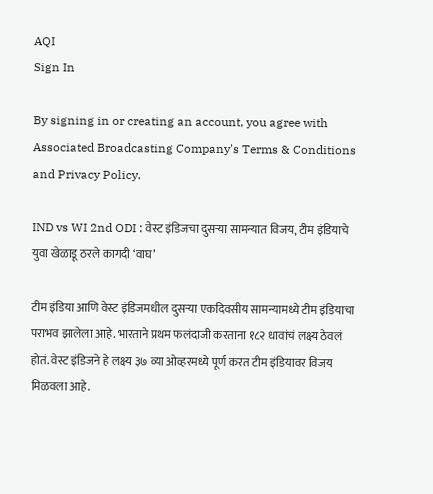AQI
Sign In

By signing in or creating an account, you agree with Associated Broadcasting Company's Terms & Conditions and Privacy Policy.

IND vs WI 2nd ODI : वेस्ट इंडिजचा दुसऱ्या सामन्यात विजय, टीम इंडियाचे युवा खेळाडू ठरले कागदी ‘वाघ’

टीम इंडिया आणि वेस्ट इंडिजमधील दुसऱ्या एकदिवसीय सामन्यामध्ये टीम इंडियाचा पराभव झालेला आहे. भारताने प्रथम फलंदाजी करताना १८२ धावांचं लक्ष्य ठेवलं होतं. वेस्ट इंडिजने हे लक्ष्य ३७ व्या ओव्हरमध्ये पूर्ण करत टीम इंडियावर विजय मिळवला आहे.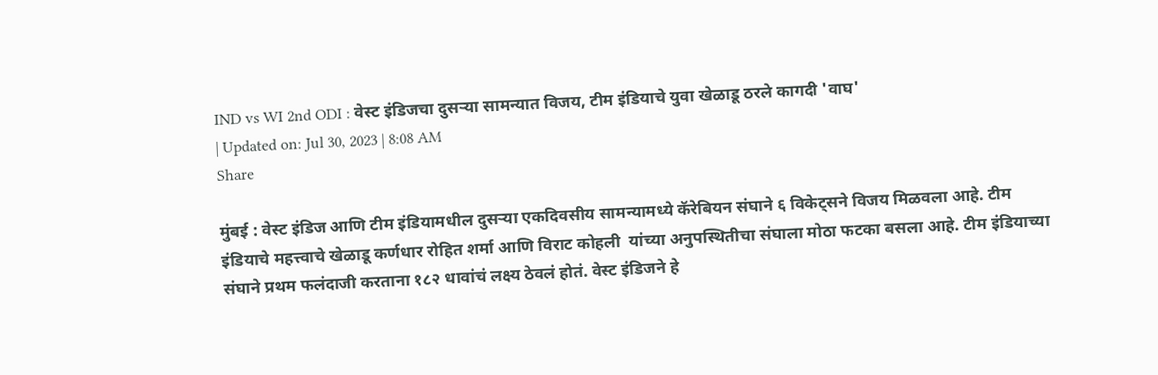IND vs WI 2nd ODI : वेस्ट इंडिजचा दुसऱ्या सामन्यात विजय, टीम इंडियाचे युवा खेळाडू ठरले कागदी 'वाघ'
| Updated on: Jul 30, 2023 | 8:08 AM
Share

मुंबई : वेस्ट इंडिज आणि टीम इंडियामधील दुसऱ्या एकदिवसीय सामन्यामध्ये कॅरेबियन संघाने ६ विकेट्सने विजय मिळवला आहे. टीम इंडियाचे महत्त्वाचे खेळाडू कर्णधार रोहित शर्मा आणि विराट कोहली  यांच्या अनुपस्थितीचा संघाला मोठा फटका बसला आहे. टीम इंडियाच्या संघाने प्रथम फलंदाजी करताना १८२ धावांचं लक्ष्य ठेवलं होतं. वेस्ट इंडिजने हे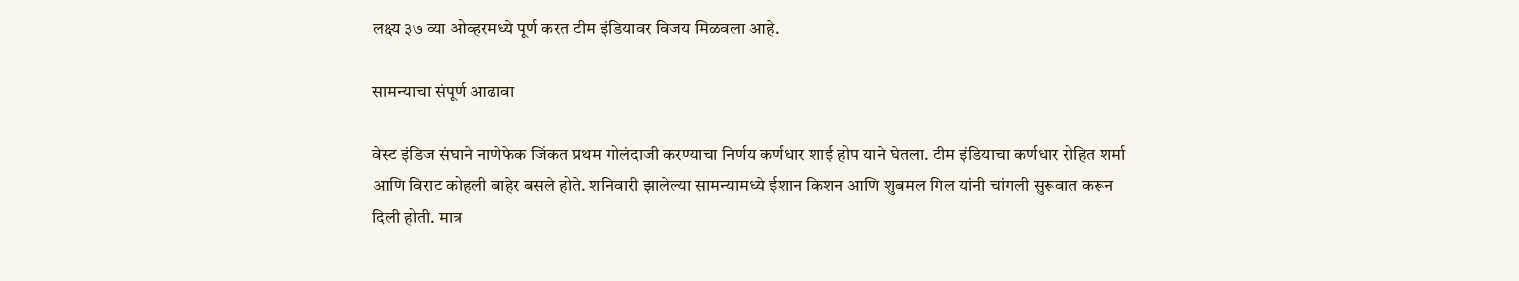लक्ष्य ३७ व्या ओव्हरमध्ये पूर्ण करत टीम इंडियावर विजय मिळवला आहे.

सामन्याचा संपूर्ण आढावा

वेस्ट इंडिज संघाने नाणेफेक जिंकत प्रथम गोलंदाजी करण्याचा निर्णय कर्णधार शाई होप याने घेतला. टीम इंडियाचा कर्णधार रोहित शर्मा आणि विराट कोहली बाहेर बसले होते. शनिवारी झालेल्या सामन्यामध्ये ईशान किशन आणि शुबमल गिल यांनी चांगली सुरूवात करून दिली होती. मात्र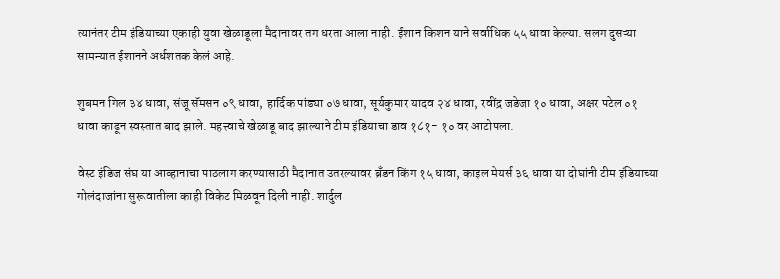त्यानंतर टीम इंडियाच्या एकाही युवा खेळाडूला मैदानावर तग धरता आला नाही. ईशान किशन याने सर्वाधिक ५५ धावा केल्या. सलग दुसऱ्या सामन्यात ईशानने अर्धशतक केलं आहे.

शुबमन गिल ३४ धावा, संजू सॅमसन ०९ धावा, हार्दिक पांड्या ०७ धावा, सूर्यकुमार यादव २४ धावा, रवींद्र जडेजा १० धावा, अक्षर पटेल ०१ धावा काढून स्वस्तात बाद झाले. महत्त्वाचे खेळाडू बाद झाल्याने टीम इंडियाचा डाव १८१- १० वर आटोपला.

वेस्ट इंडिज संघ या आव्हानाचा पाठलाग करण्यासाठी मैदानात उतरल्यावर ब्रँडन किंग १५ धावा, काइल मेयर्स ३६ धावा या दोघांनी टीम इंडियाच्या गोलंदाजांना सुरूवातीला काही विकेट मिळवून दिली नाही. शार्दुल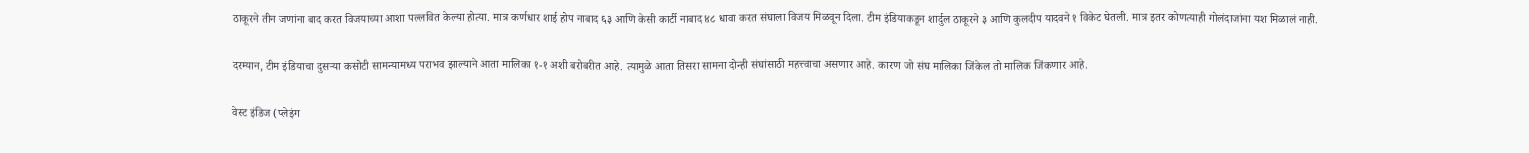ठाकूरने तीन जणांना बाद करत विजयाच्या आशा पल्लवित केल्या होत्या. मात्र कर्णधार शाई होप नाबाद ६३ आणि केसी कार्टी नाबाद ४८ धावा करत संघाला विजय मिळवून दिला. टीम इंडियाकडून शार्दुल ठाकूरने ३ आणि कुलदीप यादवने १ विकेट घेतली. मात्र इतर कोणत्याही गोलंदाजांना यश मिळालं नाही.

दरम्यान, टीम इंडियाचा दुसऱ्या कसोटी सामन्यामध्य पराभव झाल्याने आता मालिका १-१ अशी बरोबरीत आहे. त्यामुळे आता तिसरा सामना दोन्ही संघांसाठी महत्त्वाचा असणार आहे. कारण जो संघ मालिका जिंकेल तो मालिक जिंकणार आहे.

वेस्ट इंडिज (प्लेइंग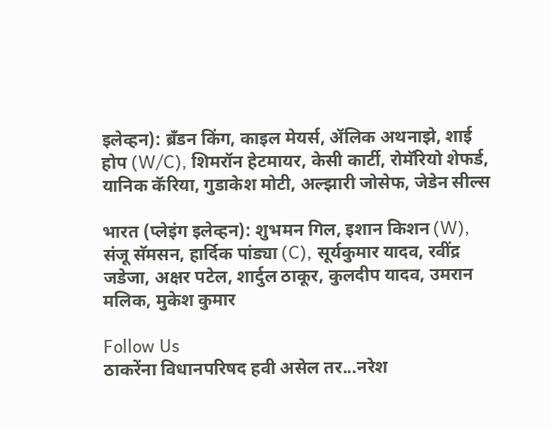इलेव्हन): ब्रँडन किंग, काइल मेयर्स, ॲलिक अथनाझे, शाई होप (W/C), शिमरॉन हेटमायर, केसी कार्टी, रोमॅरियो शेफर्ड, यानिक कॅरिया, गुडाकेश मोटी, अल्झारी जोसेफ, जेडेन सील्स

भारत (प्लेइंग इलेव्हन): शुभमन गिल, इशान किशन (W), संजू सॅमसन, हार्दिक पांड्या (C), सूर्यकुमार यादव, रवींद्र जडेजा, अक्षर पटेल, शार्दुल ठाकूर, कुलदीप यादव, उमरान मलिक, मुकेश कुमार

Follow Us
ठाकरेंना विधानपरिषद हवी असेल तर...नरेश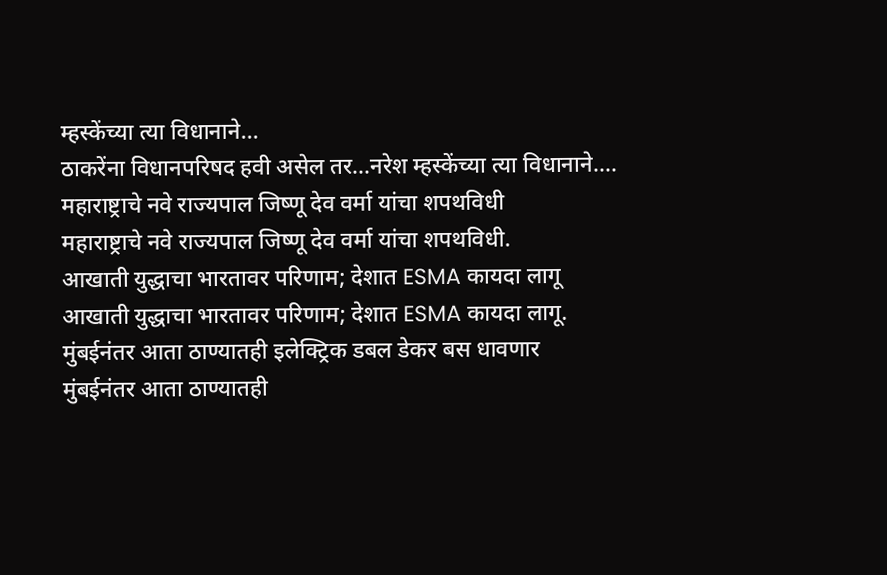म्हस्केंच्या त्या विधानाने...
ठाकरेंना विधानपरिषद हवी असेल तर...नरेश म्हस्केंच्या त्या विधानाने....
महाराष्ट्राचे नवे राज्यपाल जिष्णू देव वर्मा यांचा शपथविधी
महाराष्ट्राचे नवे राज्यपाल जिष्णू देव वर्मा यांचा शपथविधी.
आखाती युद्धाचा भारतावर परिणाम; देशात ESMA कायदा लागू
आखाती युद्धाचा भारतावर परिणाम; देशात ESMA कायदा लागू.
मुंबईनंतर आता ठाण्यातही इलेक्ट्रिक डबल डेकर बस धावणार
मुंबईनंतर आता ठाण्यातही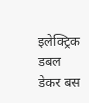इलेक्ट्रिक डबल डेकर बस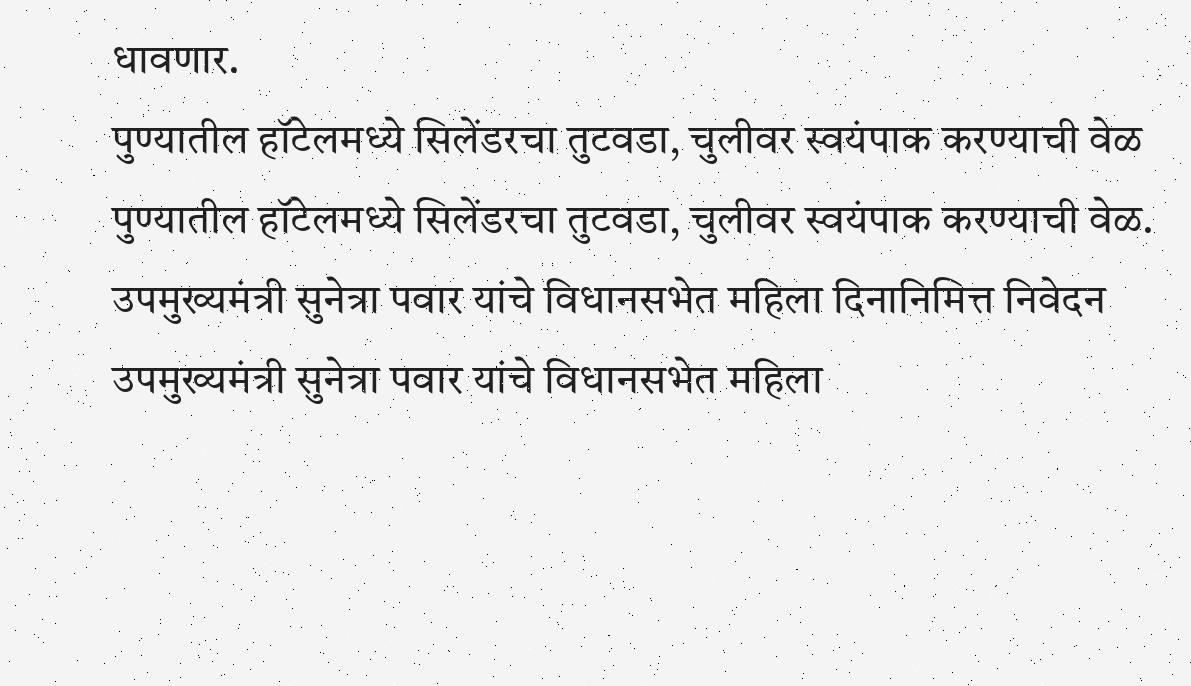धावणार.
पुण्यातील हॉटेलमध्ये सिलेंडरचा तुटवडा, चुलीवर स्वयंपाक करण्याची वेळ
पुण्यातील हॉटेलमध्ये सिलेंडरचा तुटवडा, चुलीवर स्वयंपाक करण्याची वेळ.
उपमुख्यमंत्री सुनेत्रा पवार यांचे विधानसभेत महिला दिनानिमित्त निवेदन
उपमुख्यमंत्री सुनेत्रा पवार यांचे विधानसभेत महिला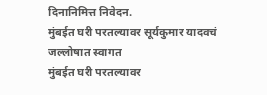दिनानिमित्त निवेदन.
मुंबईत घरी परतल्यावर सूर्यकुमार यादवचं जल्लोषात स्वागत
मुंबईत घरी परतल्यावर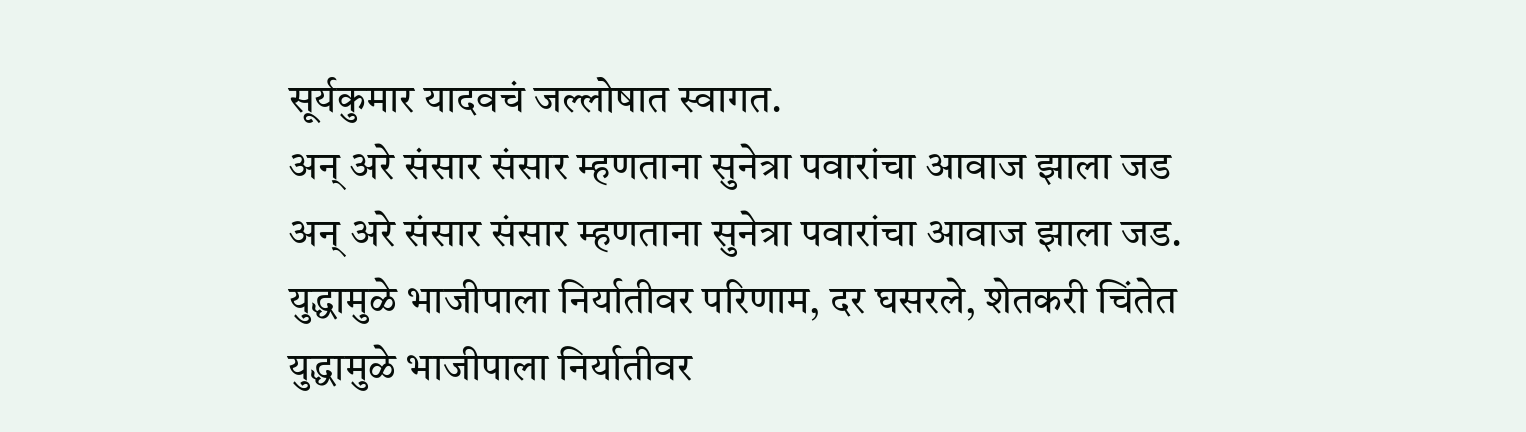सूर्यकुमार यादवचं जल्लोषात स्वागत.
अन् अरे संसार संसार म्हणताना सुनेत्रा पवारांचा आवाज झाला जड
अन् अरे संसार संसार म्हणताना सुनेत्रा पवारांचा आवाज झाला जड.
युद्धामुळे भाजीपाला निर्यातीवर परिणाम, दर घसरले, शेतकरी चिंतेत
युद्धामुळे भाजीपाला निर्यातीवर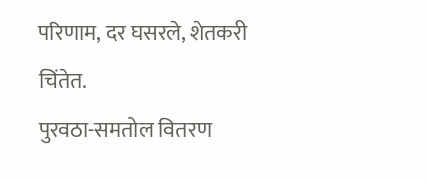परिणाम, दर घसरले, शेतकरी चिंतेत.
पुरवठा-समतोल वितरण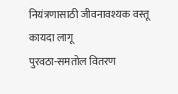नियंत्रणासाठी जीवनावश्यक वस्तू कायदा लागू
पुरवठा-समतोल वितरण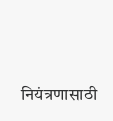नियंत्रणासाठी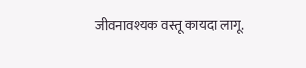जीवनावश्यक वस्तू कायदा लागू.